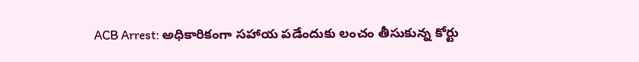ACB Arrest: అధికారికంగా సహాయ పడేందుకు లంచం తీసుకున్న కోర్టు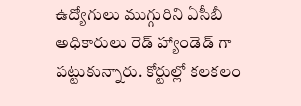ఉద్యోగులు ముగ్గురిని ఏసీబీ అధికారులు రెడ్ హ్యాండెడ్ గా పట్టుకున్నారు. కోర్టుల్లో కలకలం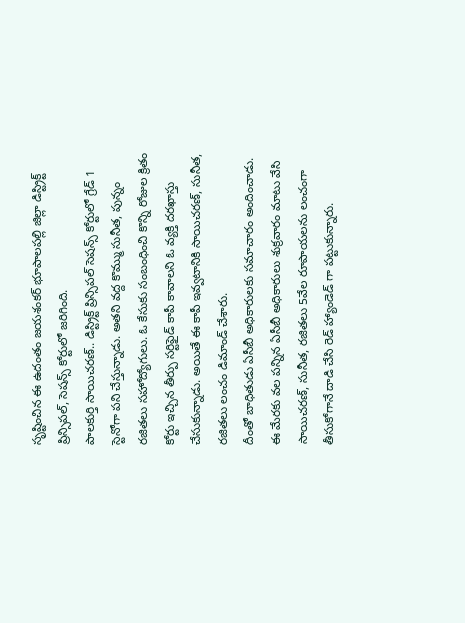సృష్టించిన ఈ ఉదంతం జయశంకర్ భూపాలపల్లి జిల్లా డిస్ట్రిక్ట్ ప్రిన్సిపల్, సెషన్స్ కోర్టులో జరిగింది.
పాలకుర్తి సాయిచరణ్.. డిస్ట్రిక్ట్ ప్రిన్సిపల్ సెషన్స్ కోర్టులో గ్రేడ్ 1 స్టెనోగా పని చేస్తున్నాడు. అతని వద్ద కొమ్ము సునీత, పున్నం రజితలు సహోద్యోగులు. ఓ కేసుకు సంబంధించి కొన్ని రోజుల క్రితం కోర్టు ఇచ్చిన తీర్పు సర్టిఫైడ్ కాపీ కావాలని ఓ వ్యక్తి దరఖాస్తు చేసుకున్నాడు. అయితే ఈ కాపీ ఇవ్వటానికి సాయిచరణ్, సునీత, రజితలు లంచం డిమాండ్ చేశారు.
దీంతో బాధితుడు ఏసీబీ అధికారులకు సమాచారం అందించాడు. ఈ మేరకు వల పన్నిన ఏసీబీ అధికారులు శుక్రవారం మాటు వేసి సాయిచరణ్, సునీత, రజితలు 5వేల రూపాయలను లంచంగా తీసుకోగానే దాడి చేసి రెడ్ హ్యాండెడ్ గా పట్టుకున్నారు.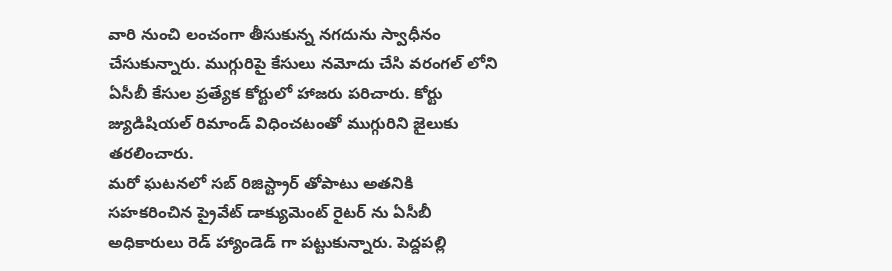వారి నుంచి లంచంగా తీసుకున్న నగదును స్వాధీనం చేసుకున్నారు. ముగ్గురిపై కేసులు నమోదు చేసి వరంగల్ లోని ఏసీబీ కేసుల ప్రత్యేక కోర్టులో హాజరు పరిచారు. కోర్టు జ్యుడిషియల్ రిమాండ్ విధించటంతో ముగ్గురిని జైలుకు తరలించారు.
మరో ఘటనలో సబ్ రిజిస్ట్రార్ తోపాటు అతనికి సహకరించిన ప్రైవేట్ డాక్యుమెంట్ రైటర్ ను ఏసీబీ అధికారులు రెడ్ హ్యాండెడ్ గా పట్టుకున్నారు. పెద్దపల్లి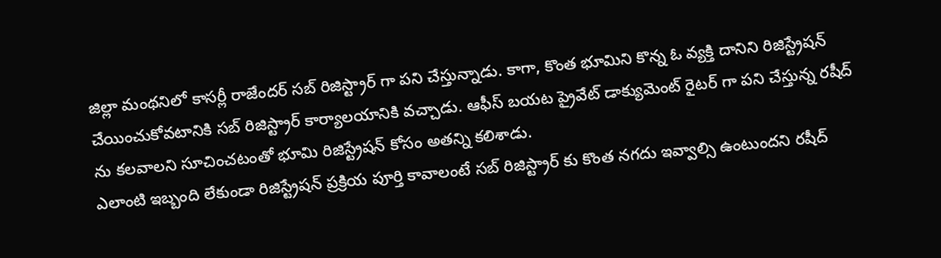జిల్లా మంథనిలో కాసర్లీ రాజేందర్ సబ్ రిజిస్ట్రార్ గా పని చేస్తున్నాడు. కాగా, కొంత భూమిని కొన్న ఓ వ్యక్తి దానిని రిజిస్ట్రేషన్ చేయించుకోవటానికి సబ్ రిజిస్ట్రార్ కార్యాలయానికి వచ్చాడు. ఆఫీస్ బయట ప్రైవేట్ డాక్యుమెంట్ రైటర్ గా పని చేస్తున్న రషీద్ ను కలవాలని సూచించటంతో భూమి రిజిస్ట్రేషన్ కోసం అతన్ని కలిశాడు.
ఎలాంటి ఇబ్బంది లేకుండా రిజిస్ట్రేషన్ ప్రక్రియ పూర్తి కావాలంటే సబ్ రిజిస్ట్రార్ కు కొంత నగదు ఇవ్వాల్సి ఉంటుందని రషీద్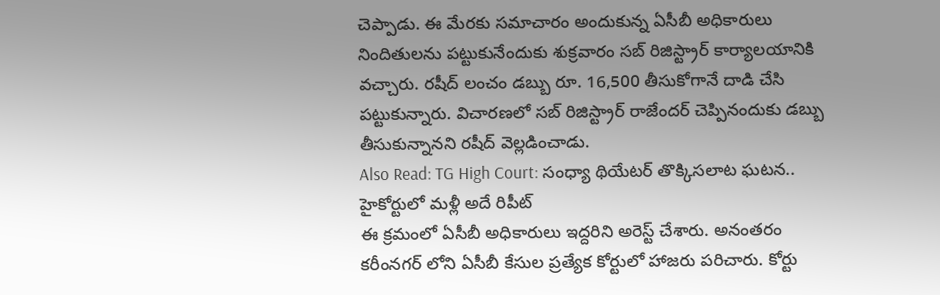చెప్పాడు. ఈ మేరకు సమాచారం అందుకున్న ఏసీబీ అధికారులు నిందితులను పట్టుకునేందుకు శుక్రవారం సబ్ రిజిస్ట్రార్ కార్యాలయానికి వచ్చారు. రషీద్ లంచం డబ్బు రూ. 16,500 తీసుకోగానే దాడి చేసి పట్టుకున్నారు. విచారణలో సబ్ రిజిస్ట్రార్ రాజేందర్ చెప్పినందుకు డబ్బు తీసుకున్నానని రషీద్ వెల్లడించాడు.
Also Read: TG High Court: సంధ్యా థియేటర్ తొక్కిసలాట ఘటన.. హైకోర్టులో మళ్లీ అదే రిపీట్
ఈ క్రమంలో ఏసీబీ అధికారులు ఇద్దరిని అరెస్ట్ చేశారు. అనంతరం కరీంనగర్ లోని ఏసీబీ కేసుల ప్రత్యేక కోర్టులో హాజరు పరిచారు. కోర్టు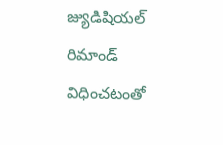జ్యుడిషియల్ రిమాండ్ విధించటంతో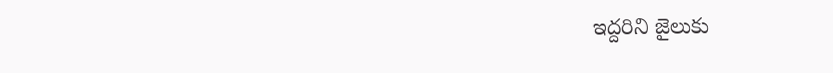ఇద్దరిని జైలుకు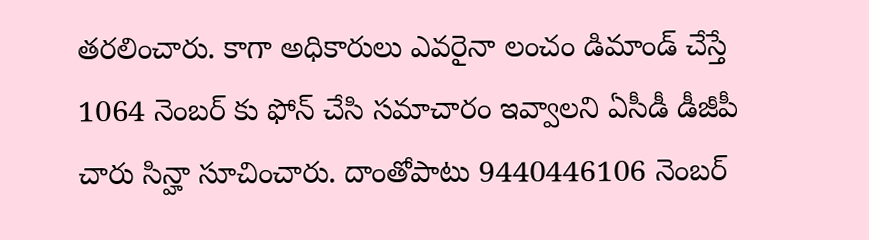తరలించారు. కాగా అధికారులు ఎవరైనా లంచం డిమాండ్ చేస్తే 1064 నెంబర్ కు ఫోన్ చేసి సమాచారం ఇవ్వాలని ఏసీడీ డీజీపీ చారు సిన్హా సూచించారు. దాంతోపాటు 9440446106 నెంబర్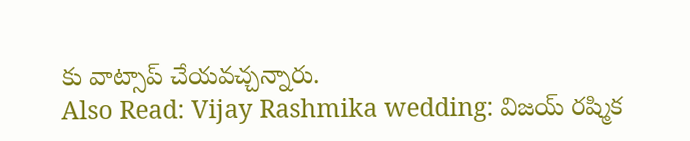కు వాట్సాప్ చేయవచ్చన్నారు.
Also Read: Vijay Rashmika wedding: విజయ్ రష్మిక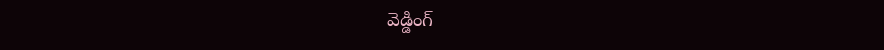వెడ్డింగ్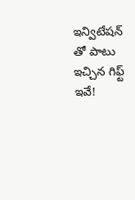ఇన్విటేషన్ తో పాటు ఇచ్చిన గిఫ్ట్ ఇవే!